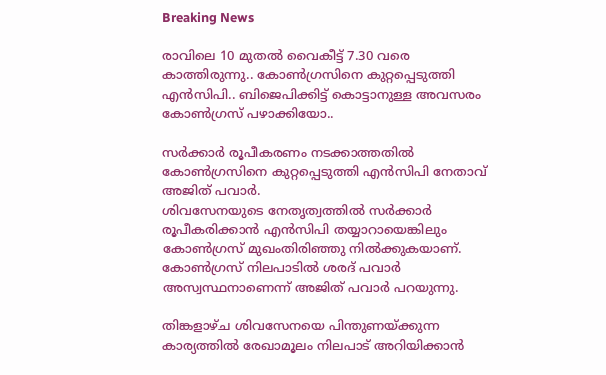Breaking News

രാവിലെ 10 മുതല്‍ വൈകീട്ട് 7.30 വരെ കാത്തിരുന്നു.. കോണ്‍ഗ്രസിനെ കുറ്റപ്പെടുത്തി എന്‍സിപി.. ബിജെപിക്കിട്ട്‌ കൊട്ടാനുള്ള അവസരം കോൺഗ്രസ് പഴാക്കിയോ..

സര്‍ക്കാര്‍ രൂപീകരണം നടക്കാത്തതില്‍ കോണ്‍ഗ്രസിനെ കുറ്റപ്പെടുത്തി എന്‍സിപി നേതാവ് അജിത് പവാര്‍.
ശിവസേനയുടെ നേതൃത്വത്തില്‍ സര്‍ക്കാര്‍ രൂപീകരിക്കാന്‍ എന്‍സിപി തയ്യാറായെങ്കിലും കോണ്‍ഗ്രസ് മുഖംതിരിഞ്ഞു നില്‍ക്കുകയാണ്. കോണ്‍ഗ്രസ് നിലപാടില്‍ ശരദ് പവാര്‍ അസ്വസ്ഥനാണെന്ന് അജിത് പവാര്‍ പറയുന്നു.

തിങ്കളാഴ്ച ശിവസേനയെ പിന്തുണയ്ക്കുന്ന കാര്യത്തില്‍ രേഖാമൂലം നിലപാട് അറിയിക്കാന്‍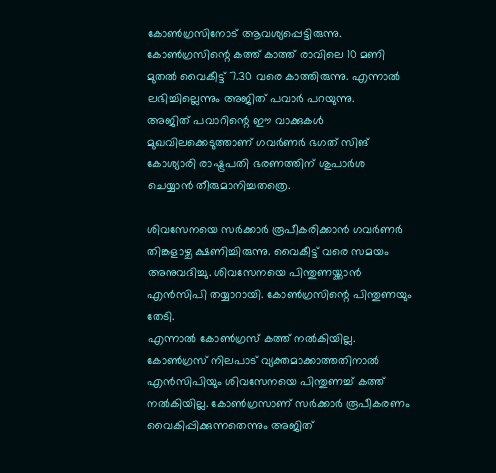കോണ്‍ഗ്രസിനോട് ആവശ്യപ്പെട്ടിരുന്നു.
കോണ്‍ഗ്രസിന്റെ കത്ത് കാത്ത് രാവിലെ 10 മണി മുതല്‍ വൈകീട്ട് 7.30 വരെ കാത്തിരുന്നു. എന്നാല്‍ ലഭിച്ചില്ലെന്നും അജിത് പവാര്‍ പറയുന്നു.
അജിത് പവാറിന്റെ ഈ വാക്കുകള്‍ മുഖവിലക്കെടുത്താണ് ഗവര്‍ണര്‍ ഭഗത് സിങ് കോശ്യാരി രാഷ്ട്രപതി ഭരണത്തിന് ശുപാര്‍ശ ചെയ്യാന്‍ തീരുമാനിച്ചതത്രെ.

ശിവസേനയെ സര്‍ക്കാര്‍ രൂപീകരിക്കാന്‍ ഗവര്‍ണര്‍ തിങ്കളാഴ്ച ക്ഷണിച്ചിരുന്നു. വൈകീട്ട് വരെ സമയം അനുവദിച്ചു. ശിവസേനയെ പിന്തുണയ്ക്കാന്‍ എന്‍സിപി തയ്യാറായി. കോണ്‍ഗ്രസിന്റെ പിന്തുണയും തേടി.
എന്നാല്‍ കോണ്‍ഗ്രസ് കത്ത് നല്‍കിയില്ല. കോണ്‍ഗ്രസ് നിലപാട് വ്യക്തമാക്കാത്തതിനാല്‍ എന്‍സിപിയും ശിവസേനയെ പിന്തുണച്ച്‌ കത്ത് നല്‍കിയില്ല. കോണ്‍ഗ്രസാണ് സര്‍ക്കാര്‍ രൂപീകരണം വൈകിപ്പിക്കുന്നതെന്നും അജിത്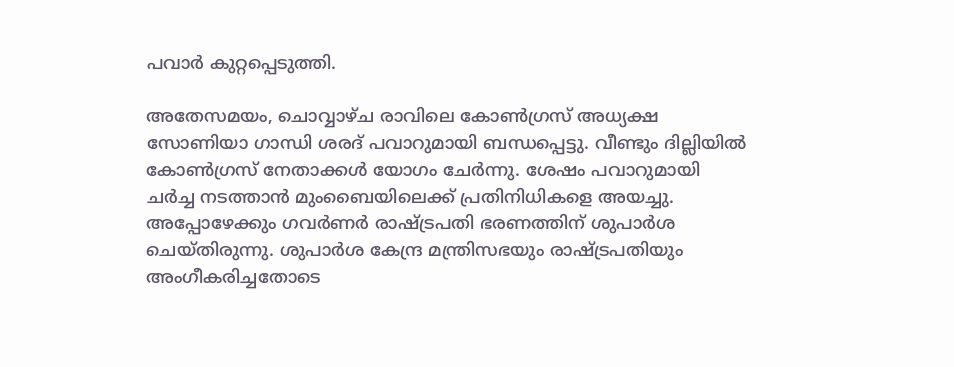പവാര്‍ കുറ്റപ്പെടുത്തി.

അതേസമയം, ചൊവ്വാഴ്ച രാവിലെ കോണ്‍ഗ്രസ് അധ്യക്ഷ സോണിയാ ഗാന്ധി ശരദ് പവാറുമായി ബന്ധപ്പെട്ടു. വീണ്ടും ദില്ലിയില്‍ കോണ്‍ഗ്രസ് നേതാക്കള്‍ യോഗം ചേര്‍ന്നു. ശേഷം പവാറുമായി ചര്‍ച്ച നടത്താന്‍ മുംബൈയിലെക്ക് പ്രതിനിധികളെ അയച്ചു.
അപ്പോഴേക്കും ഗവര്‍ണര്‍ രാഷ്ട്രപതി ഭരണത്തിന് ശുപാര്‍ശ ചെയ്തിരുന്നു. ശുപാര്‍ശ കേന്ദ്ര മന്ത്രിസഭയും രാഷ്ട്രപതിയും അംഗീകരിച്ചതോടെ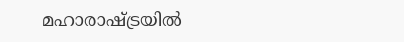മഹാരാഷ്ട്രയില്‍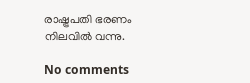രാഷ്ട്രപതി ഭരണം നിലവില്‍ വന്നു.

No comments